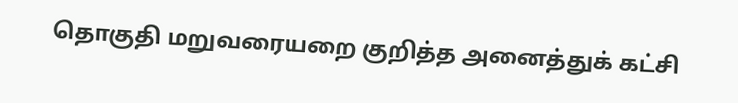தொகுதி மறுவரையறை குறித்த அனைத்துக் கட்சி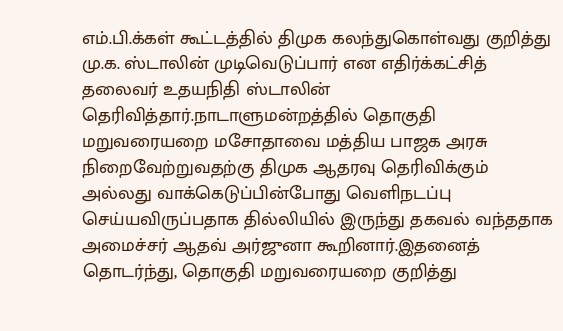எம்.பி.க்கள் கூட்டத்தில் திமுக கலந்துகொள்வது குறித்து மு.க. ஸ்டாலின் முடிவெடுப்பார் என எதிர்க்கட்சித் தலைவர் உதயநிதி ஸ்டாலின் தெரிவித்தார்.நாடாளுமன்றத்தில் தொகுதி மறுவரையறை மசோதாவை மத்திய பாஜக அரசு நிறைவேற்றுவதற்கு திமுக ஆதரவு தெரிவிக்கும் அல்லது வாக்கெடுப்பின்போது வெளிநடப்பு செய்யவிருப்பதாக தில்லியில் இருந்து தகவல் வந்ததாக அமைச்சர் ஆதவ் அர்ஜுனா கூறினார்.இதனைத் தொடர்ந்து, தொகுதி மறுவரையறை குறித்து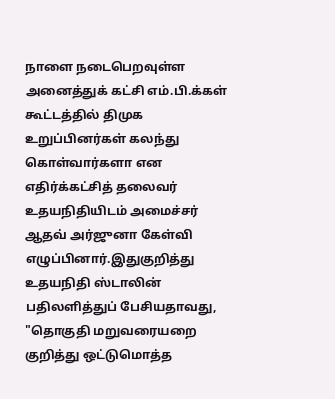நாளை நடைபெறவுள்ள அனைத்துக் கட்சி எம்.பி.க்கள் கூட்டத்தில் திமுக உறுப்பினர்கள் கலந்து கொள்வார்களா என எதிர்க்கட்சித் தலைவர் உதயநிதியிடம் அமைச்சர் ஆதவ் அர்ஜுனா கேள்வி எழுப்பினார்.இதுகுறித்து உதயநிதி ஸ்டாலின் பதிலளித்துப் பேசியதாவது, "தொகுதி மறுவரையறை குறித்து ஒட்டுமொத்த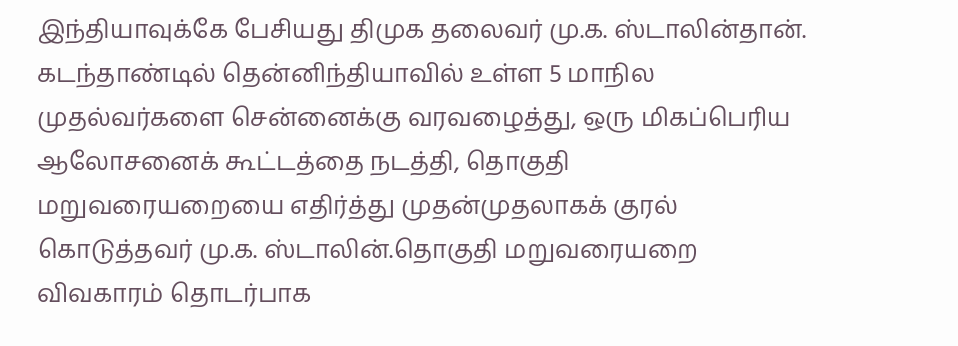இந்தியாவுக்கே பேசியது திமுக தலைவர் மு.க. ஸ்டாலின்தான். கடந்தாண்டில் தென்னிந்தியாவில் உள்ள 5 மாநில முதல்வர்களை சென்னைக்கு வரவழைத்து, ஒரு மிகப்பெரிய ஆலோசனைக் கூட்டத்தை நடத்தி, தொகுதி மறுவரையறையை எதிர்த்து முதன்முதலாகக் குரல் கொடுத்தவர் மு.க. ஸ்டாலின்.தொகுதி மறுவரையறை விவகாரம் தொடர்பாக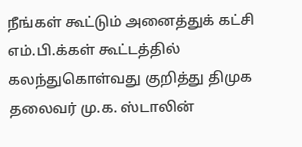நீங்கள் கூட்டும் அனைத்துக் கட்சி எம்.பி.க்கள் கூட்டத்தில் கலந்துகொள்வது குறித்து திமுக தலைவர் மு.க. ஸ்டாலின்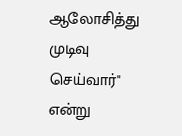ஆலோசித்து முடிவு செய்வார்" என்று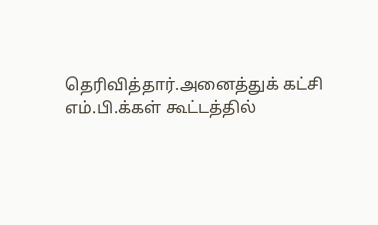தெரிவித்தார்.அனைத்துக் கட்சி எம்.பி.க்கள் கூட்டத்தில்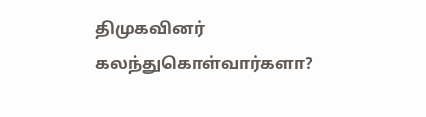திமுகவினர் கலந்துகொள்வார்களா?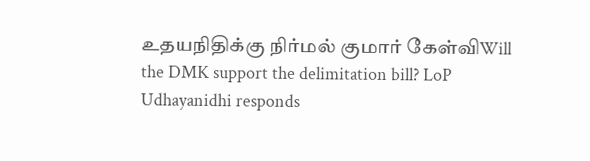உதயநிதிக்கு நிர்மல் குமார் கேள்விWill the DMK support the delimitation bill? LoP Udhayanidhi responds